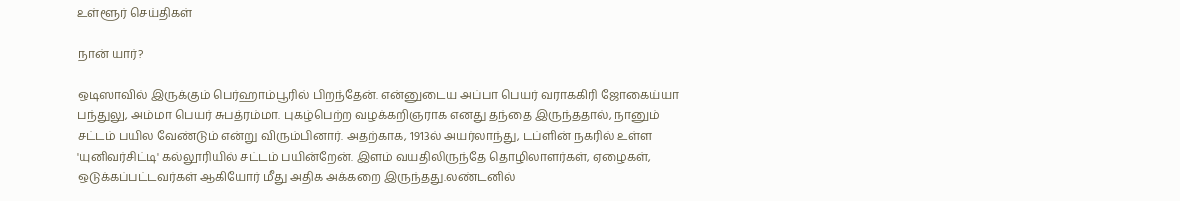உள்ளூர் செய்திகள்

நான் யார்?

ஒடிஸாவில் இருக்கும் பெர்ஹாம்பூரில் பிறந்தேன். என்னுடைய அப்பா பெயர் வராககிரி ஜோகைய்யா பந்துலு, அம்மா பெயர் சுபத்ரம்மா. புகழ்பெற்ற வழக்கறிஞராக எனது தந்தை இருந்ததால், நானும் சட்டம் பயில வேண்டும் என்று விரும்பினார். அதற்காக, 1913ல் அயர்லாந்து, டப்ளின் நகரில் உள்ள 'யுனிவர்சிட்டி' கல்லூரியில் சட்டம் பயின்றேன். இளம் வயதிலிருந்தே தொழிலாளர்கள், ஏழைகள், ஒடுக்கப்பட்டவர்கள் ஆகியோர் மீது அதிக அக்கறை இருந்தது.லண்டனில்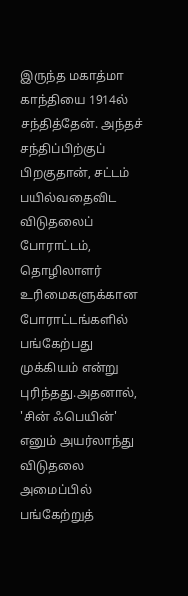இருந்த மகாத்மா காந்தியை 1914ல் சந்தித்தேன். அந்தச் சந்திப்பிற்குப் பிறகுதான், சட்டம் பயில்வதைவிட விடுதலைப் போராட்டம், தொழிலாளர் உரிமைகளுக்கான போராட்டங்களில் பங்கேற்பது முக்கியம் என்று புரிந்தது.அதனால், 'சின் ஃபெயின்' எனும் அயர்லாந்து விடுதலை அமைப்பில் பங்கேற்றுத்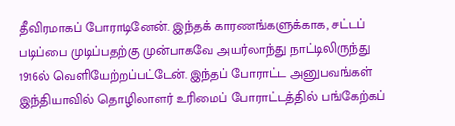தீவிரமாகப் போராடினேன். இந்தக் காரணங்களுக்காக, சட்டப் படிப்பை முடிப்பதற்கு முன்பாகவே அயர்லாந்து நாட்டிலிருந்து 1916ல் வெளியேற்றப்பட்டேன். இந்தப் போராட்ட அனுபவங்கள் இந்தியாவில் தொழிலாளர் உரிமைப் போராட்டத்தில் பங்கேற்கப்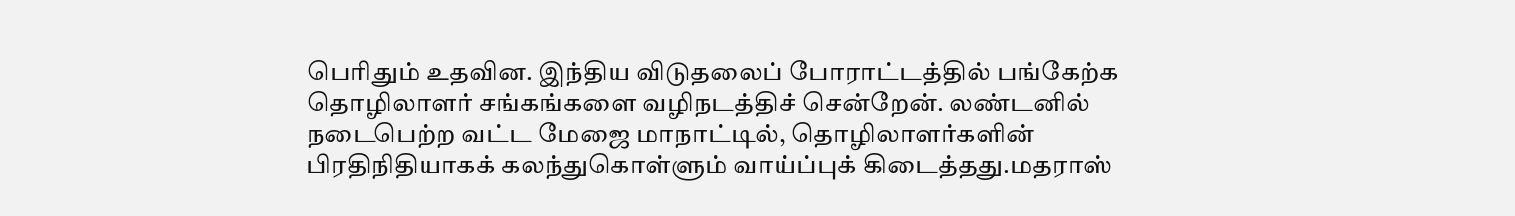பெரிதும் உதவின. இந்திய விடுதலைப் போராட்டத்தில் பங்கேற்க தொழிலாளர் சங்கங்களை வழிநடத்திச் சென்றேன். லண்டனில் நடைபெற்ற வட்ட மேஜை மாநாட்டில், தொழிலாளர்களின் பிரதிநிதியாகக் கலந்துகொள்ளும் வாய்ப்புக் கிடைத்தது.மதராஸ்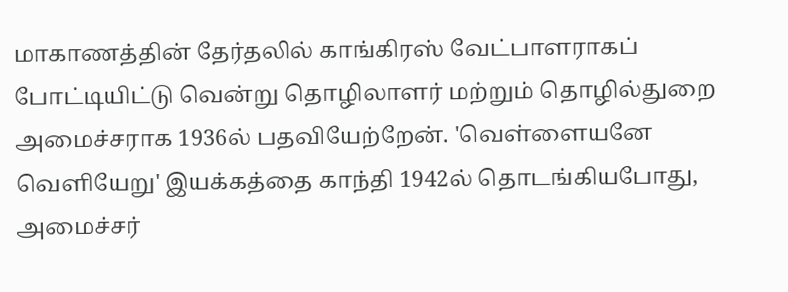மாகாணத்தின் தேர்தலில் காங்கிரஸ் வேட்பாளராகப் போட்டியிட்டு வென்று தொழிலாளர் மற்றும் தொழில்துறை அமைச்சராக 1936ல் பதவியேற்றேன். 'வெள்ளையனே வெளியேறு' இயக்கத்தை காந்தி 1942ல் தொடங்கியபோது, அமைச்சர்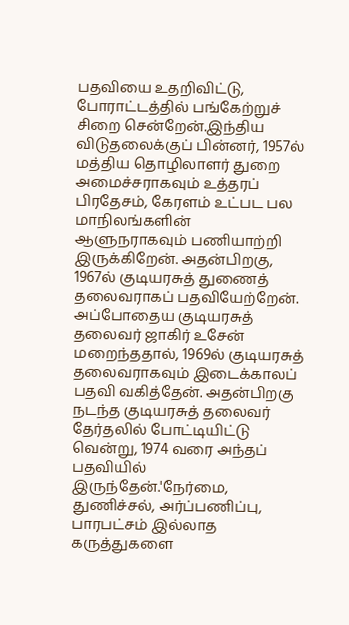பதவியை உதறிவிட்டு, போராட்டத்தில் பங்கேற்றுச் சிறை சென்றேன்.இந்திய விடுதலைக்குப் பின்னர், 1957ல் மத்திய தொழிலாளர் துறை அமைச்சராகவும் உத்தரப் பிரதேசம், கேரளம் உட்பட பல மாநிலங்களின் ஆளுநராகவும் பணியாற்றி இருக்கிறேன். அதன்பிறகு, 1967ல் குடியரசுத் துணைத் தலைவராகப் பதவியேற்றேன். அப்போதைய குடியரசுத் தலைவர் ஜாகிர் உசேன் மறைந்ததால், 1969ல் குடியரசுத் தலைவராகவும் இடைக்காலப் பதவி வகித்தேன். அதன்பிறகு நடந்த குடியரசுத் தலைவர் தேர்தலில் போட்டியிட்டு வென்று, 1974 வரை அந்தப் பதவியில் இருந்தேன்.'நேர்மை, துணிச்சல், அர்ப்பணிப்பு, பாரபட்சம் இல்லாத கருத்துகளை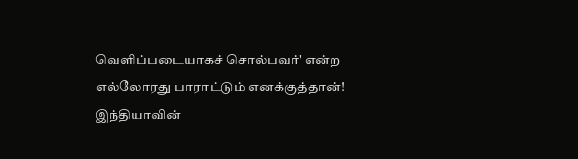வெளிப்படையாகச் சொல்பவர்' என்ற எல்லோரது பாராட்டும் எனக்குத்தான்! இந்தியாவின்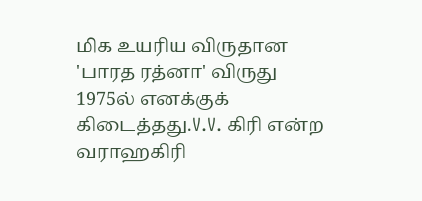மிக உயரிய விருதான 'பாரத ரத்னா' விருது 1975ல் எனக்குக் கிடைத்தது.V.V. கிரி என்ற வராஹகிரி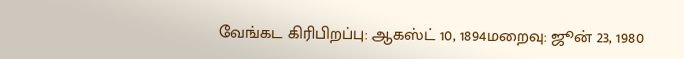வேங்கட கிரிபிறப்பு: ஆகஸ்ட் 10, 1894மறைவு: ஜூன் 23, 1980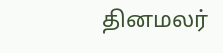தினமலர்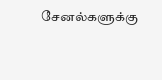சேனல்களுக்கு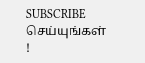SUBSCRIBE செய்யுங்கள் !